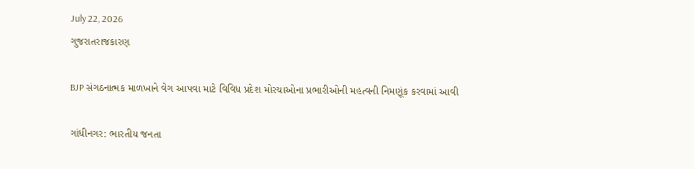July 22, 2026
ગુજરાતરાજકારણ

BJP સંગઠનાત્મક માળખાને વેગ આપવા માટે વિવિધ પ્રદેશ મોરચાઓના પ્રભારીઓની મહત્વની નિમણૂંક કરવામાં આવી

ગાંધીનગર: ભારતીય જનતા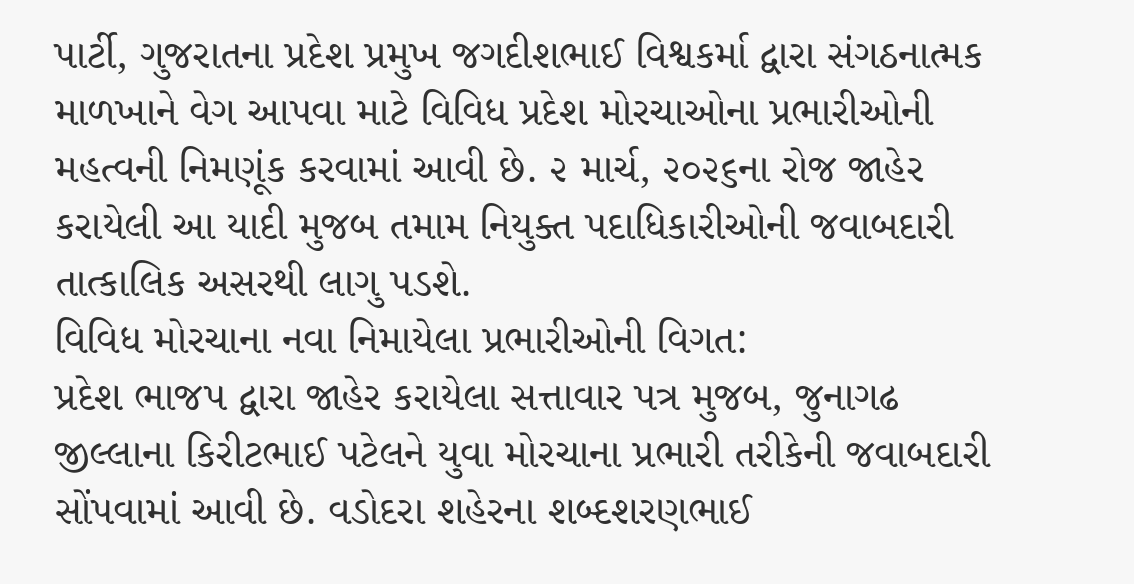પાર્ટી, ગુજરાતના પ્રદેશ પ્રમુખ જગદીશભાઈ વિશ્વકર્મા દ્વારા સંગઠનાત્મક માળખાને વેગ આપવા માટે વિવિધ પ્રદેશ મોરચાઓના પ્રભારીઓની મહત્વની નિમણૂંક કરવામાં આવી છે. ૨ માર્ચ, ૨૦૨૬ના રોજ જાહેર કરાયેલી આ યાદી મુજબ તમામ નિયુક્ત પદાધિકારીઓની જવાબદારી તાત્કાલિક અસરથી લાગુ પડશે.
વિવિધ મોરચાના નવા નિમાયેલા પ્રભારીઓની વિગત:
પ્રદેશ ભાજપ દ્વારા જાહેર કરાયેલા સત્તાવાર પત્ર મુજબ, જુનાગઢ જીલ્લાના કિરીટભાઈ પટેલને યુવા મોરચાના પ્રભારી તરીકેની જવાબદારી સોંપવામાં આવી છે. વડોદરા શહેરના શબ્દશરણભાઈ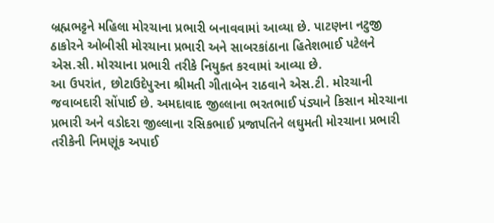બ્રહ્મભટ્ટને મહિલા મોરચાના પ્રભારી બનાવવામાં આવ્યા છે. પાટણના નટુજી ઠાકોરને ઓબીસી મોરચાના પ્રભારી અને સાબરકાંઠાના હિતેશભાઈ પટેલને એસ.સી. મોરચાના પ્રભારી તરીકે નિયુક્ત કરવામાં આવ્યા છે.
આ ઉપરાંત, છોટાઉદેપુરના શ્રીમતી ગીતાબેન રાઠવાને એસ.ટી. મોરચાની જવાબદારી સોંપાઈ છે. અમદાવાદ જીલ્લાના ભરતભાઈ પંડ્યાને કિસાન મોરચાના પ્રભારી અને વડોદરા જીલ્લાના રસિકભાઈ પ્રજાપતિને લઘુમતી મોરચાના પ્રભારી તરીકેની નિમણૂંક અપાઈ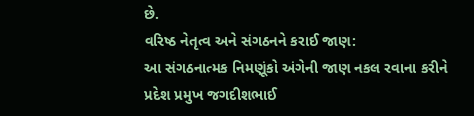છે.
વરિષ્ઠ નેતૃત્વ અને સંગઠનને કરાઈ જાણ:
આ સંગઠનાત્મક નિમણૂંકો અંગેની જાણ નકલ રવાના કરીને પ્રદેશ પ્રમુખ જગદીશભાઈ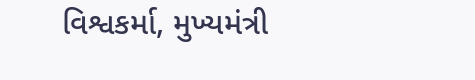વિશ્વકર્મા, મુખ્યમંત્રી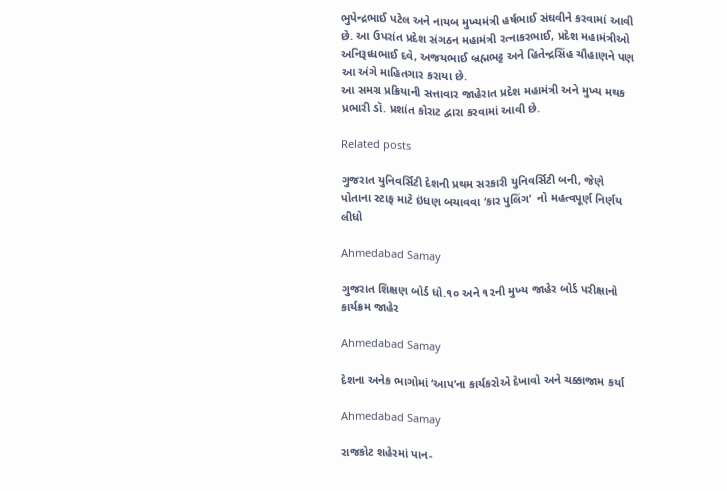ભુપેન્દ્રભાઈ પટેલ અને નાયબ મુખ્યમંત્રી હર્ષભાઈ સંઘવીને કરવામાં આવી છે. આ ઉપરાંત પ્રદેશ સંગઠન મહામંત્રી રત્નાકરભાઈ, પ્રદેશ મહામંત્રીઓ અનિરૂધ્ધભાઈ દવે, અજયભાઈ બ્રહ્મભટ્ટ અને હિતેન્દ્રસિંહ ચૌહાણને પણ આ અંગે માહિતગાર કરાયા છે.
આ સમગ્ર પ્રક્રિયાની સત્તાવાર જાહેરાત પ્રદેશ મહામંત્રી અને મુખ્ય મથક પ્રભારી ડૉ. પ્રશાંત કોરાટ દ્વારા કરવામાં આવી છે.

Related posts

ગુજરાત યુનિવર્સિટી દેશની પ્રથમ સરકારી યુનિવર્સિટી બની, જેણે પોતાના સ્ટાફ માટે ઇંધણ બચાવવા ‘કાર પુલિંગ’  નો મહત્વપૂર્ણ નિર્ણય લીધો

Ahmedabad Samay

ગુજરાત શિક્ષણ બોર્ડ ધો.૧૦ અને ૧૨ની મુખ્‍ય જાહેર બોર્ડ પરીક્ષાનો કાર્યક્રમ જાહેર

Ahmedabad Samay

દેશના અનેક ભાગોમાં ‘આપ’ના કાર્યકરોએ દેખાવો અને ચક્કાજામ કર્યા

Ahmedabad Samay

રાજકોટ શહેરમાં પાન-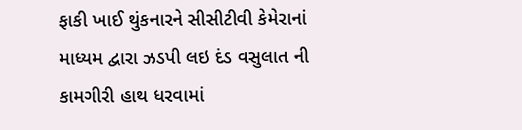ફાકી ખાઈ થુંકનારને સીસીટીવી કેમેરાનાં માધ્‍યમ દ્વારા ઝડપી લઇ દંડ વસુલાત ની કામગીરી હાથ ધરવામાં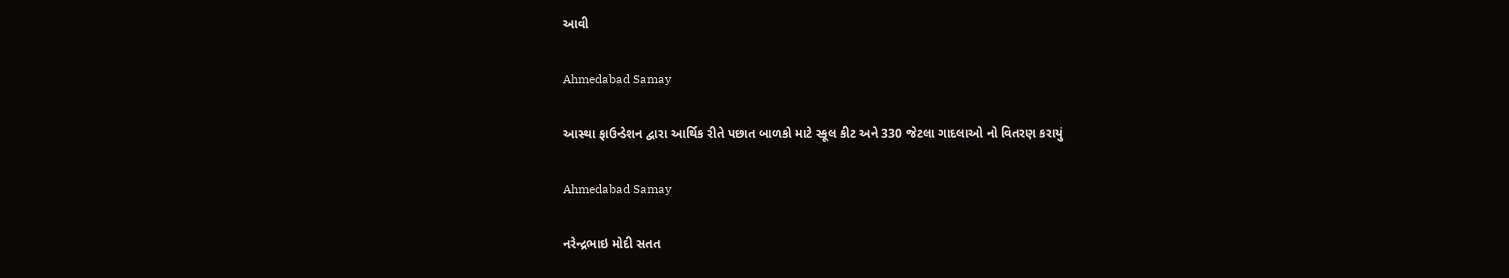આવી

Ahmedabad Samay

આસ્થા ફાઉન્ડેશન દ્વારા આર્થિક રીતે પછાત બાળકો માટે સ્કૂલ કીટ અને 330 જેટલા ગાદલાઓ નો વિતરણ કરાયું

Ahmedabad Samay

નરેન્દ્રભાઇ મોદી સતત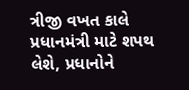ત્રીજી વખત કાલે પ્રધાનમંત્રી માટે શપથ લેશે, પ્રધાનોને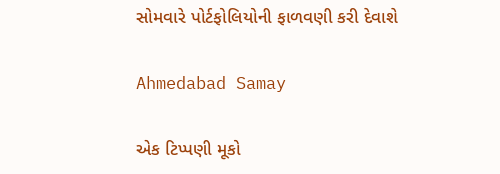સોમવારે પોર્ટફોલિયોની ફાળવણી કરી દેવાશે

Ahmedabad Samay

એક ટિપ્પણી મૂકો